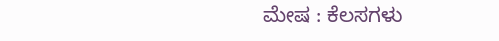ಮೇಷ : ಕೆಲಸಗಳು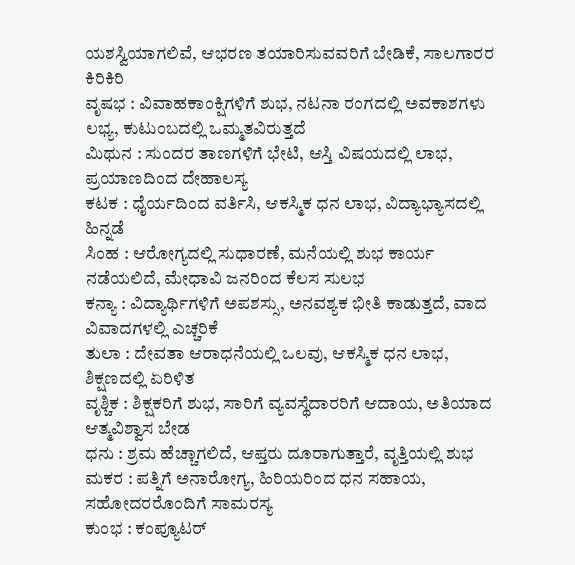ಯಶಸ್ವಿಯಾಗಲಿವೆ, ಆಭರಣ ತಯಾರಿಸುವವರಿಗೆ ಬೇಡಿಕೆ, ಸಾಲಗಾರರ ಕಿರಿಕಿರಿ
ವೃಷಭ : ವಿವಾಹಕಾಂಕ್ಷಿಗಳಿಗೆ ಶುಭ, ನಟನಾ ರಂಗದಲ್ಲಿ ಅವಕಾಶಗಳು ಲಭ್ಯ, ಕುಟುಂಬದಲ್ಲಿ ಒಮ್ಮತವಿರುತ್ತದೆ
ಮಿಥುನ : ಸುಂದರ ತಾಣಗಳಿಗೆ ಭೇಟಿ, ಆಸ್ತಿ ವಿಷಯದಲ್ಲಿ ಲಾಭ, ಪ್ರಯಾಣದಿಂದ ದೇಹಾಲಸ್ಯ
ಕಟಕ : ಧೈರ್ಯದಿಂದ ವರ್ತಿಸಿ, ಆಕಸ್ಮಿಕ ಧನ ಲಾಭ, ವಿದ್ಯಾಭ್ಯಾಸದಲ್ಲಿ ಹಿನ್ನಡೆ
ಸಿಂಹ : ಆರೋಗ್ಯದಲ್ಲಿ ಸುಧಾರಣೆ, ಮನೆಯಲ್ಲಿ ಶುಭ ಕಾರ್ಯ ನಡೆಯಲಿದೆ, ಮೇಧಾವಿ ಜನರಿಂದ ಕೆಲಸ ಸುಲಭ
ಕನ್ಯಾ : ವಿದ್ಯಾರ್ಥಿಗಳಿಗೆ ಅಪಶಸ್ಸು, ಅನವಶ್ಯಕ ಭೀತಿ ಕಾಡುತ್ತದೆ, ವಾದ ವಿವಾದಗಳಲ್ಲಿ ಎಚ್ಚರಿಕೆ
ತುಲಾ : ದೇವತಾ ಆರಾಧನೆಯಲ್ಲಿ ಒಲವು, ಆಕಸ್ಮಿಕ ಧನ ಲಾಭ, ಶಿಕ್ಷಣದಲ್ಲಿ ಏರಿಳಿತ
ವೃಶ್ಚಿಕ : ಶಿಕ್ಷಕರಿಗೆ ಶುಭ, ಸಾರಿಗೆ ವ್ಯವಸ್ಥೆದಾರರಿಗೆ ಆದಾಯ, ಅತಿಯಾದ ಆತ್ಮವಿಶ್ವಾಸ ಬೇಡ
ಧನು : ಶ್ರಮ ಹೆಚ್ಚಾಗಲಿದೆ, ಆಪ್ತರು ದೂರಾಗುತ್ತಾರೆ, ವೃತ್ತಿಯಲ್ಲಿ ಶುಭ
ಮಕರ : ಪತ್ನಿಗೆ ಅನಾರೋಗ್ಯ, ಹಿರಿಯರಿಂದ ಧನ ಸಹಾಯ, ಸಹೋದರರೊಂದಿಗೆ ಸಾಮರಸ್ಯ
ಕುಂಭ : ಕಂಪ್ಯೂಟರ್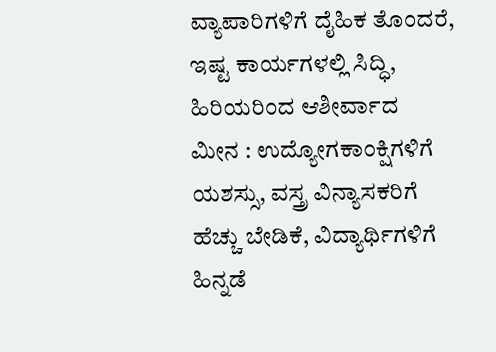ವ್ಯಾಪಾರಿಗಳಿಗೆ ದೈಹಿಕ ತೊಂದರೆ, ಇಷ್ಟ ಕಾರ್ಯಗಳಲ್ಲಿ ಸಿದ್ಧಿ, ಹಿರಿಯರಿಂದ ಆಶೀರ್ವಾದ
ಮೀನ : ಉದ್ಯೋಗಕಾಂಕ್ಷಿಗಳಿಗೆ ಯಶಸ್ಸು, ವಸ್ತ್ರ ವಿನ್ಯಾಸಕರಿಗೆ ಹೆಚ್ಚು ಬೇಡಿಕೆ, ವಿದ್ಯಾರ್ಥಿಗಳಿಗೆ ಹಿನ್ನಡೆ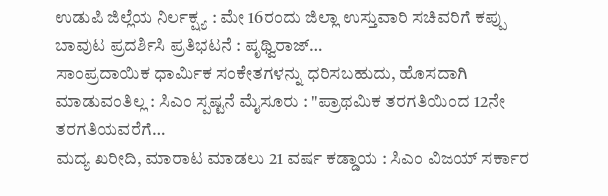ಉಡುಪಿ ಜಿಲ್ಲೆಯ ನಿರ್ಲಕ್ಷ್ಯ : ಮೇ 16ರಂದು ಜಿಲ್ಲಾ ಉಸ್ತುವಾರಿ ಸಚಿವರಿಗೆ ಕಪ್ಪು ಬಾವುಟ ಪ್ರದರ್ಶಿಸಿ ಪ್ರತಿಭಟನೆ : ಪೃಥ್ವಿರಾಜ್…
ಸಾಂಪ್ರದಾಯಿಕ ಧಾರ್ಮಿಕ ಸಂಕೇತಗಳನ್ನು ಧರಿಸಬಹುದು, ಹೊಸದಾಗಿ ಮಾಡುವಂತಿಲ್ಲ : ಸಿಎಂ ಸ್ಪಷ್ಟನೆ ಮೈಸೂರು : "ಪ್ರಾಥಮಿಕ ತರಗತಿಯಿಂದ 12ನೇ ತರಗತಿಯವರೆಗೆ…
ಮದ್ಯ ಖರೀದಿ, ಮಾರಾಟ ಮಾಡಲು 21 ವರ್ಷ ಕಡ್ಡಾಯ : ಸಿಎಂ ವಿಜಯ್ ಸರ್ಕಾರ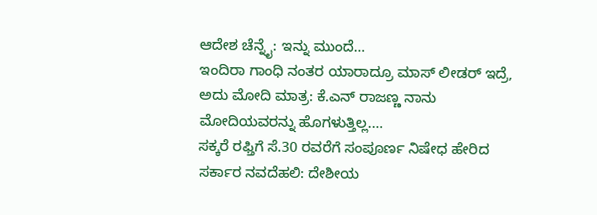ಆದೇಶ ಚೆನ್ನೈ: ಇನ್ನು ಮುಂದೆ…
ಇಂದಿರಾ ಗಾಂಧಿ ನಂತರ ಯಾರಾದ್ರೂ ಮಾಸ್ ಲೀಡರ್ ಇದ್ರೆ, ಅದು ಮೋದಿ ಮಾತ್ರ: ಕೆ.ಎನ್ ರಾಜಣ್ಣ ನಾನು ಮೋದಿಯವರನ್ನು ಹೊಗಳುತ್ತಿಲ್ಲ.…
ಸಕ್ಕರೆ ರಫ್ತಿಗೆ ಸೆ.30 ರವರೆಗೆ ಸಂಪೂರ್ಣ ನಿಷೇಧ ಹೇರಿದ ಸರ್ಕಾರ ನವದೆಹಲಿ: ದೇಶೀಯ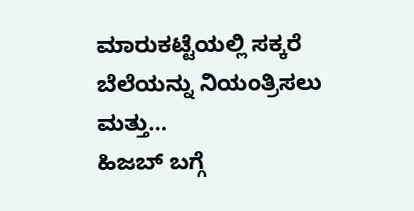ಮಾರುಕಟ್ಟೆಯಲ್ಲಿ ಸಕ್ಕರೆ ಬೆಲೆಯನ್ನು ನಿಯಂತ್ರಿಸಲು ಮತ್ತು…
ಹಿಜಬ್ ಬಗ್ಗೆ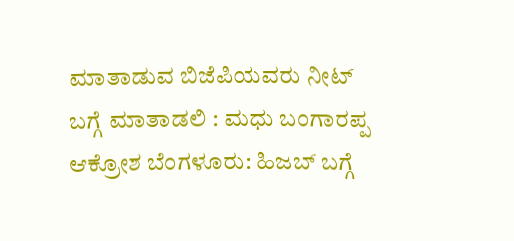ಮಾತಾಡುವ ಬಿಜೆಪಿಯವರು ನೀಟ್ ಬಗ್ಗೆ ಮಾತಾಡಲಿ : ಮಧು ಬಂಗಾರಪ್ಪ ಆಕ್ರೋಶ ಬೆಂಗಳೂರು: ಹಿಜಬ್ ಬಗ್ಗೆ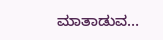ಮಾತಾಡುವ…